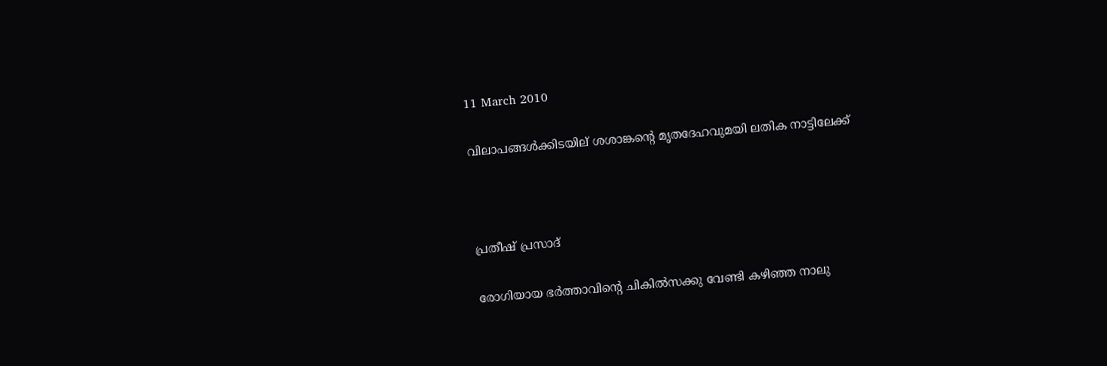11 March 2010

വിലാപങ്ങള്‍ക്കിടയില് ശശാങ്കന്റെ മൃതദേഹവുമയി ലതിക നാട്ടിലേക്ക്



പ്രതീഷ് പ്രസാദ്

രോഗിയായ ഭര്‍ത്താവിന്റെ ചികില്‍സക്കു വേണ്ടി കഴിഞ്ഞ നാലു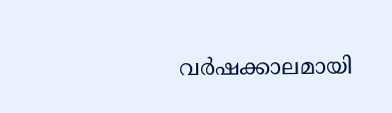വര്‍ഷക്കാലമായി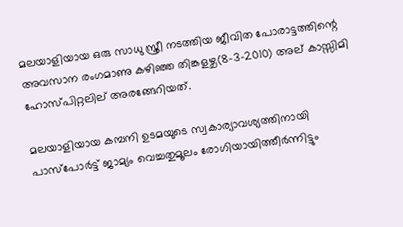മലയാളിയായ ഒരു സാധു സ്ത്രീ നടത്തിയ ജീവിത പോരാട്ടത്തിന്റെ അവസാന രംഗമാണു കഴിഞ്ഞ തിങ്കളഴ്ച(8-3-2010) അല് കാസ്സിമി ഹോസ്പിറ്റലില് അരങ്ങേറിയത്.

മലയാളിയായ കമ്പനി ഉടമയുടെ സ്വകാര്യാവശ്യത്തിനായി പാസ്പോര്‍ട്ട് ജാമ്യം വെച്ചതുമൂലം രോഗിയായിത്തീര്‍ന്നിട്ടും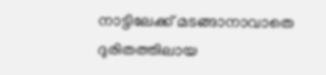നാട്ടിലേക്ക് മടങ്ങാനാവാതെ ദുരിതത്തിലായ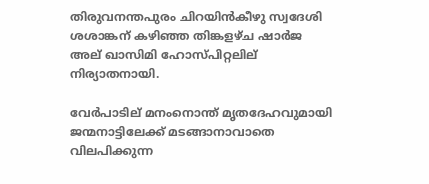തിരുവനന്തപുരം ചിറയിന്‍കീഴു സ്വദേശി ശശാങ്കന് കഴിഞ്ഞ തിങ്കളഴ്ച ഷാര്‍ജ അല് ഖാസിമി ഹോസ്പിറ്റലില് നിര്യാതനായി.

വേര്‍പാടില് മനംനൊന്ത് മൃതദേഹവുമായി ജന്മനാട്ടിലേക്ക് മടങ്ങാനാവാതെ വിലപിക്കുന്ന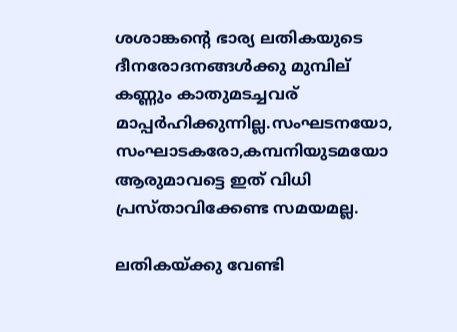ശശാങ്കന്റെ ഭാര്യ ലതികയുടെ ദീനരോദനങ്ങള്‍ക്കു മുമ്പില് കണ്ണും കാതുമടച്ചവര് മാപ്പര്‍ഹിക്കുന്നില്ല.സംഘടനയോ, സംഘാടകരോ,കമ്പനിയുടമയോ ആരുമാവട്ടെ ഇത് വിധി പ്രസ്താവിക്കേണ്ട സമയമല്ല.

ലതികയ്ക്കു വേണ്ടി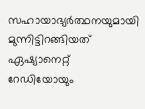സഹായാഭ്യര്‍ത്ഥനയുമായി മുന്നിട്ടിറങ്ങിയത് ഏഷ്യാനെറ്റ് റേഡിയോയും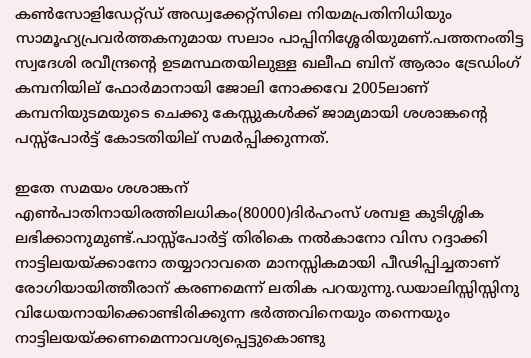കണ്‍സോളിഡേറ്റ്ഡ് അഡ്വക്കേറ്റ്‌സിലെ നിയമപ്രതിനിധിയും സാമൂഹ്യപ്രവര്‍ത്തകനുമായ സലാം പാപ്പിനിശ്ശേരിയുമണ്.പത്തനംതിട്ട സ്വദേശി രവീന്ദ്രന്റെ ഉടമസ്ഥതയിലുള്ള ഖലീഫ ബിന് ആരാം ട്രേഡിംഗ് കമ്പനിയില് ഫോര്‍മാനായി ജോലി നോക്കവേ 2005ലാണ് കമ്പനിയുടമയുടെ ചെക്കു കേസ്സുകള്‍ക്ക് ജാമ്യമായി ശശാങ്കന്റെ പസ്സ്പോര്‍ട്ട് കോടതിയില് സമര്‍പ്പിക്കുന്നത്.

ഇതേ സമയം ശശാങ്കന് എണ്‍പാതിനായിരത്തിലധികം(80000)ദിര്‍ഹംസ് ശമ്പള കുടിശ്ശിക ലഭിക്കാനുമുണ്ട്.പാസ്സ്‌പോര്‍ട്ട് തിരികെ നല്‍കാനോ വിസ റദ്ദാക്കി നാട്ടിലയയ്ക്കാനോ തയ്യാറാവതെ മാനസ്സികമായി പീഢിപ്പിച്ചതാണ് രോഗിയായിത്തീരാന് കരണമെന്ന് ലതിക പറയുന്നു.ഡയാലിസ്സിസ്സിനു വിധേയനായിക്കൊണ്ടിരിക്കുന്ന ഭര്‍ത്തവിനെയും തന്നെയും നാട്ടിലയയ്ക്കണമെന്നാവശ്യപ്പെട്ടുകൊണ്ടു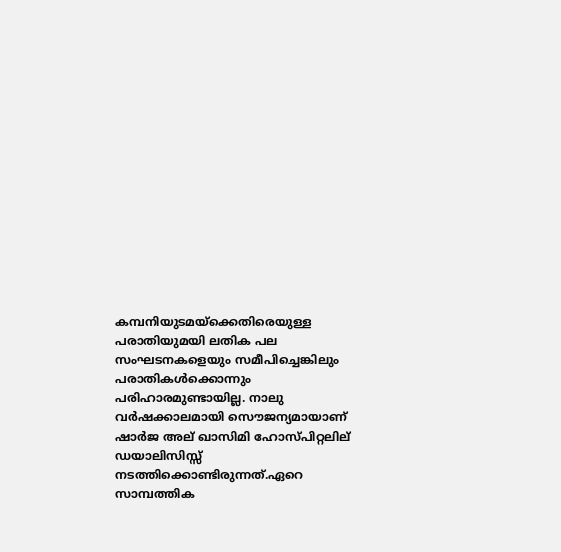കമ്പനിയുടമയ്ക്കെതിരെയുള്ള പരാതിയുമയി ലതിക പല സംഘടനകളെയും സമീപിച്ചെങ്കിലും പരാതികള്‍ക്കൊന്നും പരിഹാരമുണ്ടായില്ല. നാലു വര്‍ഷക്കാലമായി സൌജന്യമായാണ് ഷാര്‍ജ അല് ഖാസിമി ഹോസ്പിറ്റലില് ഡയാലിസിസ്സ് നടത്തിക്കൊണ്ടിരുന്നത്.ഏറെ സാമ്പത്തിക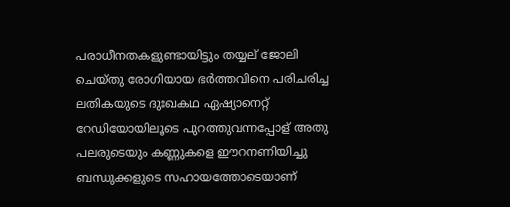പരാധീനതകളുണ്ടായിട്ടും തയ്യല് ജോലി ചെയ്തു രോഗിയായ ഭര്‍ത്തവിനെ പരിചരിച്ച ലതികയുടെ ദുഃഖകഥ ഏഷ്യാനെറ്റ് റേഡിയോയിലൂടെ പുറത്തുവന്നപ്പോള് അതു പലരുടെയും കണ്ണുകളെ ഈറനണിയിച്ചു ബന്ധുക്കളുടെ സഹായത്തോടെയാണ്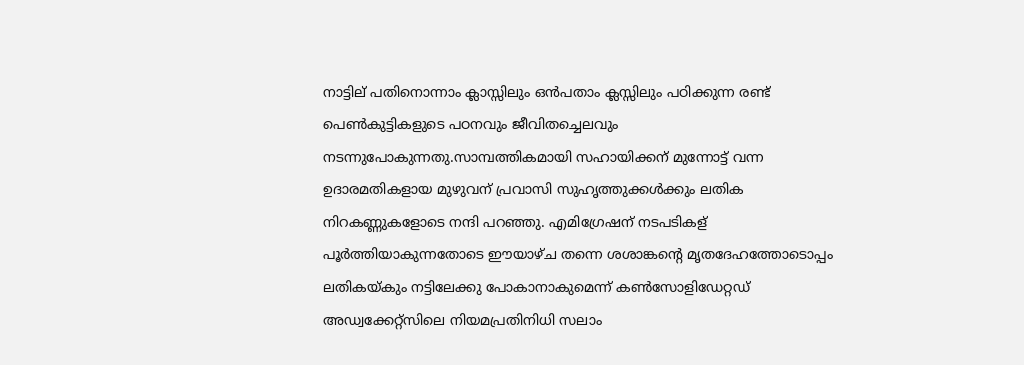നാട്ടില് പതിനൊന്നാം ക്ലാസ്സിലും ഒന്‍പതാം ക്ലസ്സിലും പഠിക്കുന്ന രണ്ട് പെണ്‍കുട്ടികളുടെ പഠനവും ജീവിതച്ചെലവും നടന്നുപോകുന്നതു.സാമ്പത്തികമായി സഹായിക്കന് മുന്നോട്ട് വന്ന ഉദാരമതികളായ മുഴുവന് പ്രവാസി സുഹൃത്തുക്കള്‍ക്കും ലതിക നിറകണ്ണുകളോടെ നന്ദി പറഞ്ഞു. എമിഗ്രേഷന് നടപടികള് പൂര്‍ത്തിയാകുന്നതോടെ ഈയാഴ്ച തന്നെ ശശാങ്കന്റെ മൃതദേഹത്തോടൊപ്പം ലതികയ്കും നട്ടിലേക്കു പോകാനാകുമെന്ന് കണ്‍സോളിഡേറ്റഡ് അഡ്വക്കേറ്റ്‌സിലെ നിയമപ്രതിനിധി സലാം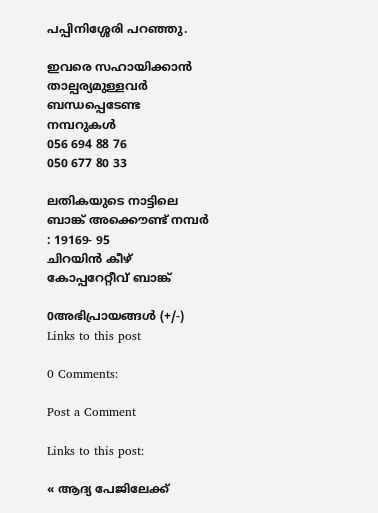പപ്പിനിശ്ശേരി പറഞ്ഞു.

ഇവരെ സഹായിക്കാന്‍ താല്പര്യമുള്ളവര്‍ ബന്ധപ്പെടേണ്ട നമ്പറുകള്‍
056 694 88 76
050 677 80 33

ലതികയുടെ നാട്ടിലെ ബാങ്ക് അക്കൌണ്ട് നമ്പര്‍ : 19169- 95
ചിറയിന്‍ കീഴ് കോപ്പറേറ്റീവ് ബാങ്ക്

0അഭിപ്രായങ്ങള്‍ (+/-)
Links to this post

0 Comments:

Post a Comment

Links to this post:

« ആദ്യ പേജിലേക്ക്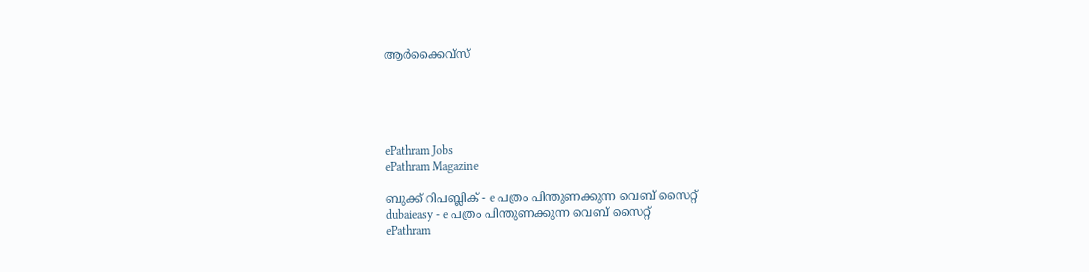ആര്‍ക്കൈവ്സ്





ePathram Jobs
ePathram Magazine

ബുക്ക് റിപബ്ലിക് - e പത്രം പിന്തുണക്കുന്ന വെബ് സൈറ്റ്
dubaieasy - e പത്രം പിന്തുണക്കുന്ന വെബ് സൈറ്റ്
ePathram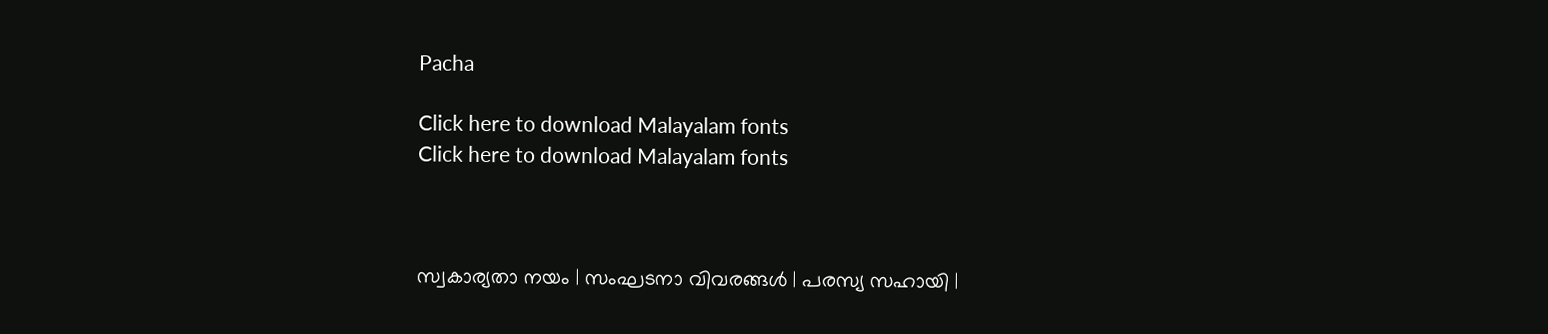Pacha

Click here to download Malayalam fonts
Click here to download Malayalam fonts



സ്വകാര്യതാ നയം | സംഘടനാ വിവരങ്ങള്‍ | പരസ്യ സഹായി |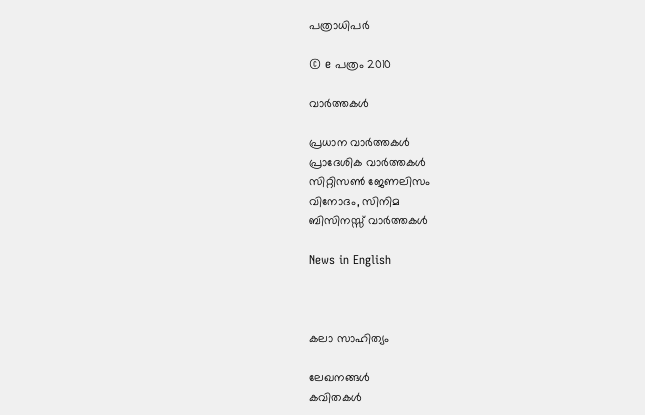പത്രാധിപര്‍

© e പത്രം 2010

വാര്‍ത്തകള്‍

പ്രധാന വാര്‍ത്തകള്‍
പ്രാദേശിക വാര്‍ത്തകള്‍
സിറ്റിസണ്‍ ജേണലിസം
വിനോദം, സിനിമ
ബിസിനസ്സ് വാര്‍ത്തകള്‍

News in English



കലാ സാഹിത്യം

ലേഖനങ്ങള്‍
കവിതകള്‍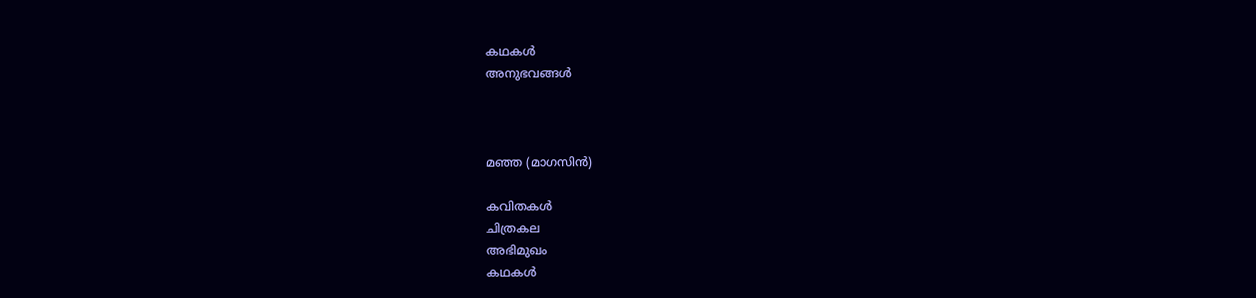കഥകള്‍
അനുഭവങ്ങള്‍



മഞ്ഞ (മാഗസിന്‍)

കവിതകള്‍
ചിത്രകല
അഭിമുഖം
കഥകള്‍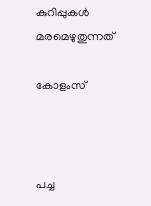കുറിപ്പുകള്‍
മരമെഴുതുന്നത്

കോളംസ്



പച്ച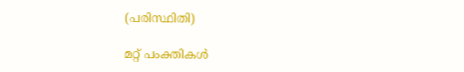(പരിസ്ഥിതി)

മറ്റ് പംക്തികള്‍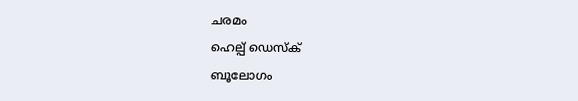ചരമം
ഹെല്പ് ഡെസ്ക്
ബൂലോഗം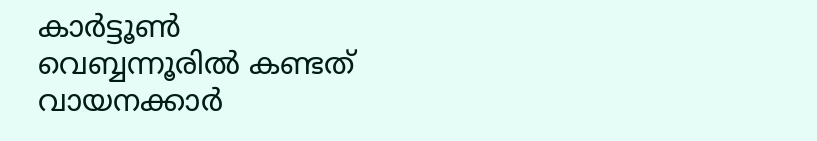കാര്‍ട്ടൂണ്‍
വെബ്ബന്നൂരില്‍ കണ്ടത്
വായനക്കാര്‍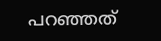പറഞ്ഞത്